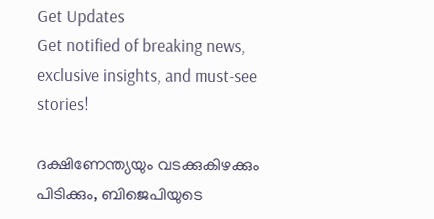Get Updates
Get notified of breaking news, exclusive insights, and must-see stories!

ദക്ഷിണേന്ത്യയും വടക്കുകിഴക്കും പിടിക്കും, ബിജെപിയുടെ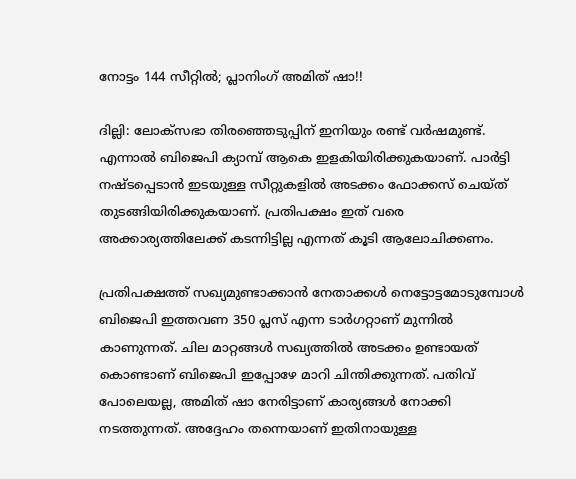നോട്ടം 144 സീറ്റില്‍; പ്ലാനിംഗ് അമിത് ഷാ!!

ദില്ലി: ലോക്‌സഭാ തിരഞ്ഞെടുപ്പിന് ഇനിയും രണ്ട് വര്‍ഷമുണ്ട്. എന്നാല്‍ ബിജെപി ക്യാമ്പ് ആകെ ഇളകിയിരിക്കുകയാണ്. പാര്‍ട്ടി നഷ്ടപ്പെടാന്‍ ഇടയുള്ള സീറ്റുകളില്‍ അടക്കം ഫോക്കസ് ചെയ്ത് തുടങ്ങിയിരിക്കുകയാണ്. പ്രതിപക്ഷം ഇത് വരെ അക്കാര്യത്തിലേക്ക് കടന്നിട്ടില്ല എന്നത് കൂടി ആലോചിക്കണം.

പ്രതിപക്ഷത്ത് സഖ്യമുണ്ടാക്കാന്‍ നേതാക്കള്‍ നെട്ടോട്ടമോടുമ്പോള്‍ ബിജെപി ഇത്തവണ 350 പ്ലസ് എന്ന ടാര്‍ഗറ്റാണ് മുന്നില്‍ കാണുന്നത്. ചില മാറ്റങ്ങള്‍ സഖ്യത്തില്‍ അടക്കം ഉണ്ടായത് കൊണ്ടാണ് ബിജെപി ഇപ്പോഴേ മാറി ചിന്തിക്കുന്നത്. പതിവ് പോലെയല്ല, അമിത് ഷാ നേരിട്ടാണ് കാര്യങ്ങള്‍ നോക്കി നടത്തുന്നത്. അദ്ദേഹം തന്നെയാണ് ഇതിനായുള്ള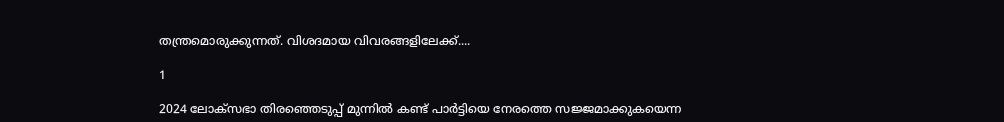തന്ത്രമൊരുക്കുന്നത്. വിശദമായ വിവരങ്ങളിലേക്ക്....

1

2024 ലോക്‌സഭാ തിരഞ്ഞെടുപ്പ് മുന്നില്‍ കണ്ട് പാര്‍ട്ടിയെ നേരത്തെ സജ്ജമാക്കുകയെന്ന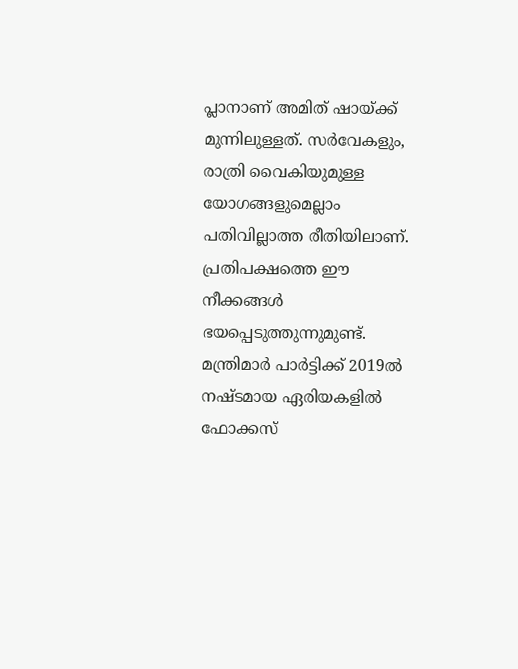പ്ലാനാണ് അമിത് ഷായ്ക്ക് മുന്നിലുള്ളത്. സര്‍വേകളും, രാത്രി വൈകിയുമുള്ള യോഗങ്ങളുമെല്ലാം പതിവില്ലാത്ത രീതിയിലാണ്. പ്രതിപക്ഷത്തെ ഈ നീക്കങ്ങള്‍ ഭയപ്പെടുത്തുന്നുമുണ്ട്. മന്ത്രിമാര്‍ പാര്‍ട്ടിക്ക് 2019ല്‍ നഷ്ടമായ ഏരിയകളില്‍ ഫോക്കസ്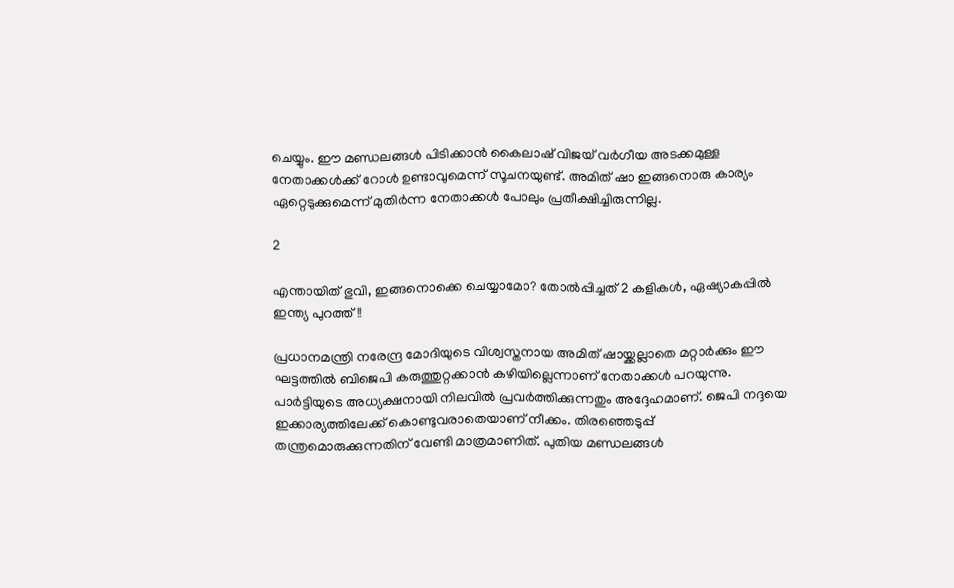ചെയ്യും. ഈ മണ്ഡലങ്ങള്‍ പിടിക്കാന്‍ കൈലാഷ് വിജയ് വര്‍ഗീയ അടക്കമുള്ള നേതാക്കള്‍ക്ക് റോള്‍ ഉണ്ടാവുമെന്ന് സൂചനയുണ്ട്. അമിത് ഷാ ഇങ്ങനൊരു കാര്യം ഏറ്റെടുക്കുമെന്ന് മുതിര്‍ന്ന നേതാക്കള്‍ പോലും പ്രതീക്ഷിച്ചിരുന്നില്ല.

2

എന്തായിത് ഭുവി, ഇങ്ങനൊക്കെ ചെയ്യാമോ? തോല്‍പ്പിച്ചത് 2 കളികള്‍, ഏഷ്യാകപ്പില്‍ ഇന്ത്യ പുറത്ത്!!

പ്രധാനമന്ത്രി നരേന്ദ്ര മോദിയുടെ വിശ്വസ്തനായ അമിത് ഷായ്ക്കല്ലാതെ മറ്റാര്‍ക്കും ഈ ഘട്ടത്തില്‍ ബിജെപി കരുത്തുറ്റക്കാന്‍ കഴിയില്ലെന്നാണ് നേതാക്കള്‍ പറയുന്നു. പാര്‍ട്ടിയുടെ അധ്യക്ഷനായി നിലവില്‍ പ്രവര്‍ത്തിക്കുന്നതും അദ്ദേഹമാണ്. ജെപി നദ്ദയെ ഇക്കാര്യത്തിലേക്ക് കൊണ്ടുവരാതെയാണ് നീക്കം. തിരഞ്ഞെടുപ്പ് തന്ത്രമൊരുക്കുന്നതിന് വേണ്ടി മാത്രമാണിത്. പുതിയ മണ്ഡലങ്ങള്‍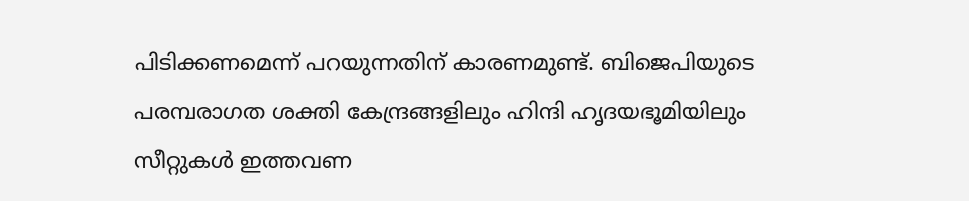പിടിക്കണമെന്ന് പറയുന്നതിന് കാരണമുണ്ട്. ബിജെപിയുടെ പരമ്പരാഗത ശക്തി കേന്ദ്രങ്ങളിലും ഹിന്ദി ഹൃദയഭൂമിയിലും സീറ്റുകള്‍ ഇത്തവണ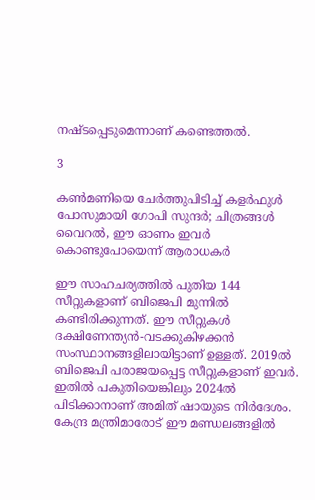നഷ്ടപ്പെടുമെന്നാണ് കണ്ടെത്തല്‍.

3

കണ്‍മണിയെ ചേര്‍ത്തുപിടിച്ച് കളര്‍ഫുള്‍ പോസുമായി ഗോപി സുന്ദര്‍; ചിത്രങ്ങള്‍ വൈറല്‍, ഈ ഓണം ഇവര്‍ കൊണ്ടുപോയെന്ന് ആരാധകര്‍

ഈ സാഹചര്യത്തില്‍ പുതിയ 144 സീറ്റുകളാണ് ബിജെപി മുന്നില്‍ കണ്ടിരിക്കുന്നത്. ഈ സീറ്റുകള്‍ ദക്ഷിണേന്ത്യന്‍-വടക്കുകിഴക്കന്‍ സംസ്ഥാനങ്ങളിലായിട്ടാണ് ഉള്ളത്. 2019ല്‍ ബിജെപി പരാജയപ്പെട്ട സീറ്റുകളാണ് ഇവര്‍. ഇതില്‍ പകുതിയെങ്കിലും 2024ല്‍ പിടിക്കാനാണ് അമിത് ഷായുടെ നിര്‍ദേശം. കേന്ദ്ര മന്ത്രിമാരോട് ഈ മണ്ഡലങ്ങളില്‍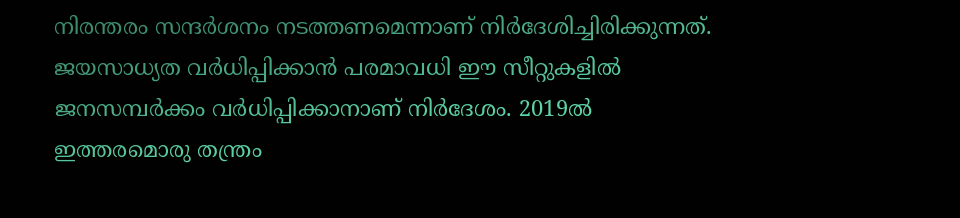നിരന്തരം സന്ദര്‍ശനം നടത്തണമെന്നാണ് നിര്‍ദേശിച്ചിരിക്കുന്നത്. ജയസാധ്യത വര്‍ധിപ്പിക്കാന്‍ പരമാവധി ഈ സീറ്റുകളില്‍ ജനസമ്പര്‍ക്കം വര്‍ധിപ്പിക്കാനാണ് നിര്‍ദേശം. 2019ല്‍ ഇത്തരമൊരു തന്ത്രം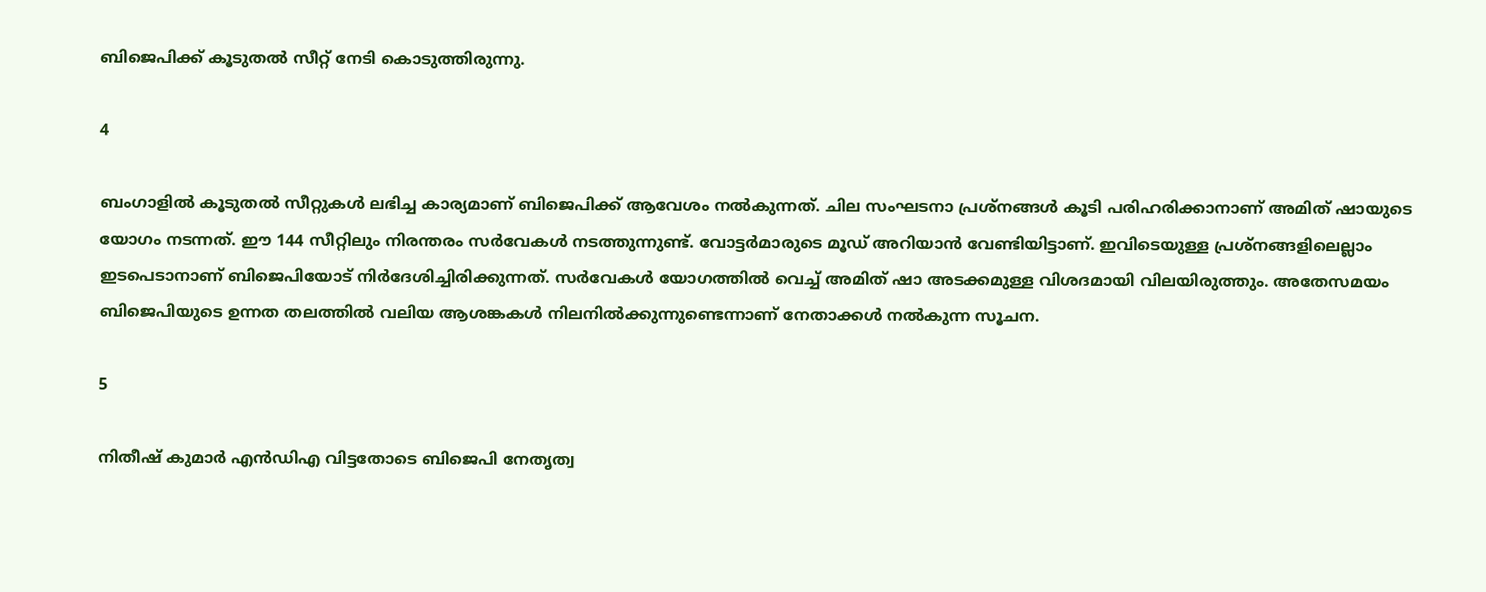ബിജെപിക്ക് കൂടുതല്‍ സീറ്റ് നേടി കൊടുത്തിരുന്നു.

4

ബംഗാളില്‍ കൂടുതല്‍ സീറ്റുകള്‍ ലഭിച്ച കാര്യമാണ് ബിജെപിക്ക് ആവേശം നല്‍കുന്നത്. ചില സംഘടനാ പ്രശ്‌നങ്ങള്‍ കൂടി പരിഹരിക്കാനാണ് അമിത് ഷായുടെ യോഗം നടന്നത്. ഈ 144 സീറ്റിലും നിരന്തരം സര്‍വേകള്‍ നടത്തുന്നുണ്ട്. വോട്ടര്‍മാരുടെ മൂഡ് അറിയാന്‍ വേണ്ടിയിട്ടാണ്. ഇവിടെയുള്ള പ്രശ്‌നങ്ങളിലെല്ലാം ഇടപെടാനാണ് ബിജെപിയോട് നിര്‍ദേശിച്ചിരിക്കുന്നത്. സര്‍വേകള്‍ യോഗത്തില്‍ വെച്ച് അമിത് ഷാ അടക്കമുള്ള വിശദമായി വിലയിരുത്തും. അതേസമയം ബിജെപിയുടെ ഉന്നത തലത്തില്‍ വലിയ ആശങ്കകള്‍ നിലനില്‍ക്കുന്നുണ്ടെന്നാണ് നേതാക്കള്‍ നല്‍കുന്ന സൂചന.

5

നിതീഷ് കുമാര്‍ എന്‍ഡിഎ വിട്ടതോടെ ബിജെപി നേതൃത്വ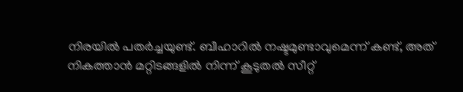നിരയില്‍ പതര്‍ച്ചയുണ്ട്. ബീഹാറില്‍ നഷ്ടമുണ്ടാവുമെന്ന് കണ്ട്, അത് നികത്താന്‍ മറ്റിടങ്ങളില്‍ നിന്ന് കൂടുതല്‍ സീറ്റ്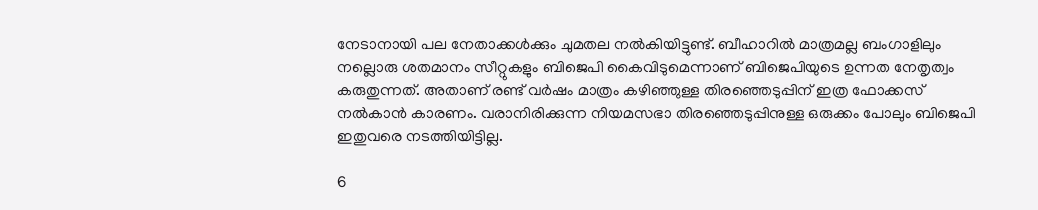നേടാനായി പല നേതാക്കള്‍ക്കും ചുമതല നല്‍കിയിട്ടുണ്ട്. ബീഹാറില്‍ മാത്രമല്ല ബംഗാളിലും നല്ലൊരു ശതമാനം സീറ്റുകളും ബിജെപി കൈവിടുമെന്നാണ് ബിജെപിയുടെ ഉന്നത നേതൃത്വം കരുതുന്നത്. അതാണ് രണ്ട് വര്‍ഷം മാത്രം കഴിഞ്ഞുള്ള തിരഞ്ഞെടുപ്പിന് ഇത്ര ഫോക്കസ് നല്‍കാന്‍ കാരണം. വരാനിരിക്കുന്ന നിയമസഭാ തിരഞ്ഞെടുപ്പിനുള്ള ഒരുക്കം പോലും ബിജെപി ഇതുവരെ നടത്തിയിട്ടില്ല.

6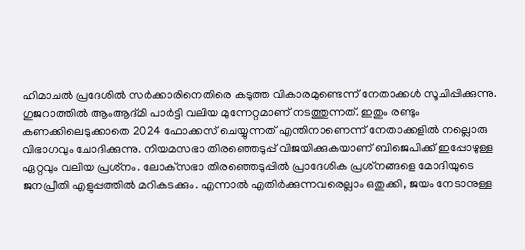ഹിമാചല്‍ പ്രദേശില്‍ സര്‍ക്കാരിനെതിരെ കടുത്ത വികാരമുണ്ടെന്ന് നേതാക്കള്‍ സൂചിപ്പിക്കുന്നു. ഗുജറാത്തില്‍ ആംആദ്മി പാര്‍ട്ടി വലിയ മുന്നേറ്റമാണ് നടത്തുന്നത്. ഇതും രണ്ടും കണക്കിലെടുക്കാതെ 2024 ഫോക്കസ് ചെയ്യുന്നത് എന്തിനാണെന്ന് നേതാക്കളില്‍ നല്ലൊരു വിഭാഗവും ചോദിക്കുന്നു. നിയമസഭാ തിരഞ്ഞെടുപ്പ് വിജയിക്കുകയാണ് ബിജെപിക്ക് ഇപ്പോഴുള്ള ഏറ്റവും വലിയ പ്രശ്‌നം. ലോക്‌സഭാ തിരഞ്ഞെടുപ്പില്‍ പ്രാദേശിക പ്രശ്‌നങ്ങളെ മോദിയുടെ ജനപ്രീതി എളുപ്പത്തില്‍ മറികടക്കും. എന്നാല്‍ എതിര്‍ക്കുന്നവരെല്ലാം ഒതുക്കി, ജയം നേടാനുള്ള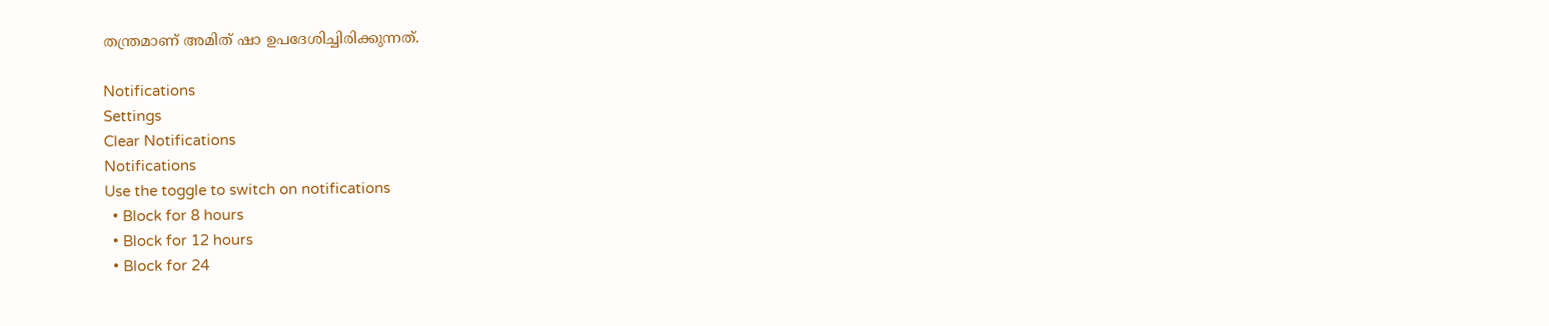തന്ത്രമാണ് അമിത് ഷാ ഉപദേശിച്ചിരിക്കുന്നത്.

Notifications
Settings
Clear Notifications
Notifications
Use the toggle to switch on notifications
  • Block for 8 hours
  • Block for 12 hours
  • Block for 24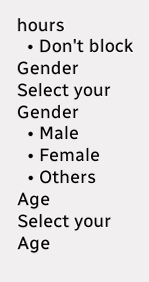hours
  • Don't block
Gender
Select your Gender
  • Male
  • Female
  • Others
Age
Select your Age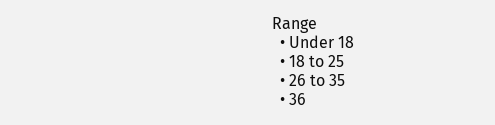Range
  • Under 18
  • 18 to 25
  • 26 to 35
  • 36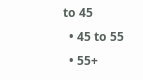to 45
  • 45 to 55
  • 55+